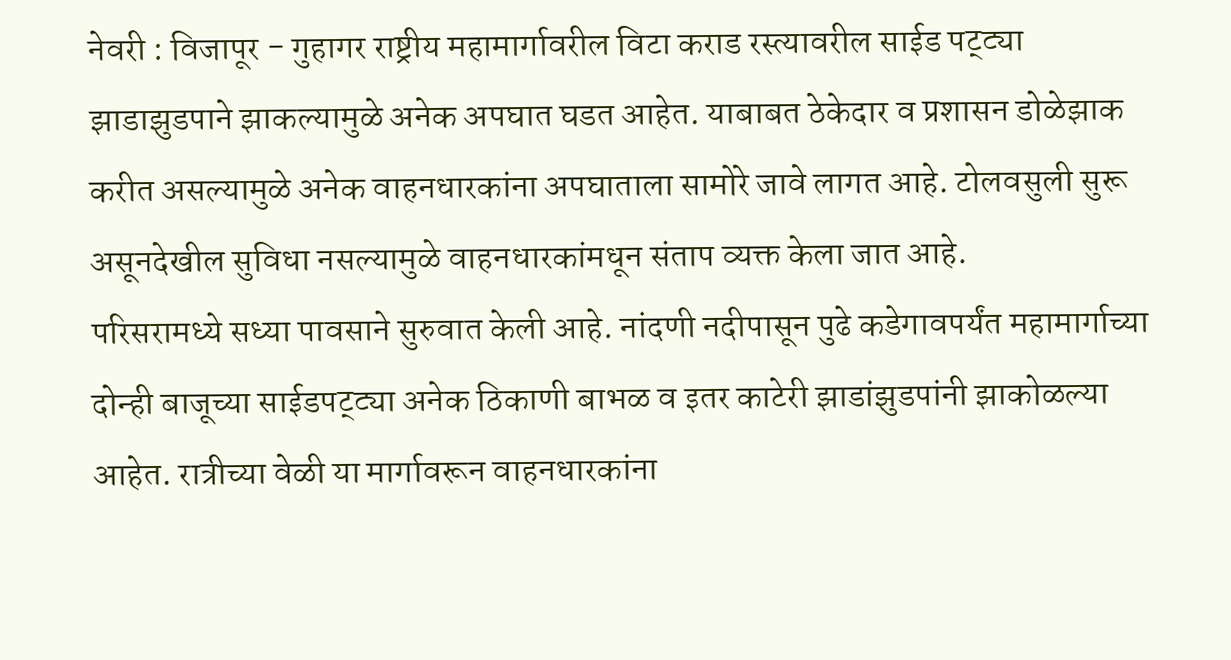नेवरी : विजापूर - गुहागर राष्ट्रीय महामार्गावरील विटा कराड रस्त्यावरील साईड पट्ट्या झाडाझुडपाने झाकल्यामुळे अनेक अपघात घडत आहेत. याबाबत ठेकेदार व प्रशासन डोळेझाक करीत असल्यामुळे अनेक वाहनधारकांना अपघाताला सामोरे जावे लागत आहे. टोलवसुली सुरू असूनदेखील सुविधा नसल्यामुळे वाहनधारकांमधून संताप व्यक्त केला जात आहे.
परिसरामध्ये सध्या पावसाने सुरुवात केली आहे. नांदणी नदीपासून पुढे कडेगावपर्यंत महामार्गाच्या दोन्ही बाजूच्या साईडपट्ट्या अनेक ठिकाणी बाभळ व इतर काटेरी झाडांझुडपांनी झाकोळल्या आहेत. रात्रीच्या वेळी या मार्गावरून वाहनधारकांना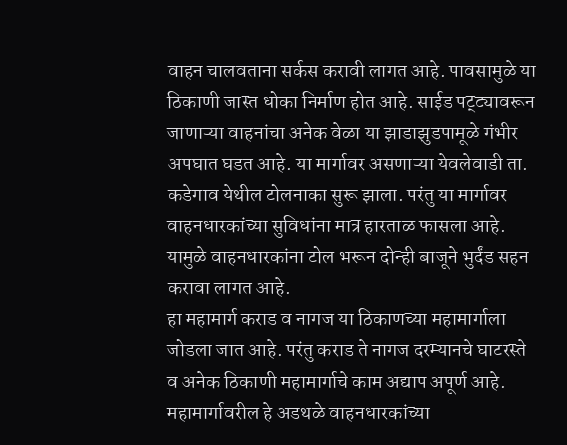वाहन चालवताना सर्कस करावी लागत आहे. पावसामुळे या ठिकाणी जास्त धोका निर्माण होत आहे. साईड पट्ट्यावरून जाणाऱ्या वाहनांचा अनेक वेळा या झाडाझुडपामूळे गंभीर अपघात घडत आहे. या मार्गावर असणाऱ्या येवलेवाडी ता. कडेगाव येथील टोलनाका सुरू झाला. परंतु या मार्गावर वाहनधारकांच्या सुविधांना मात्र हारताळ फासला आहे. यामुळे वाहनधारकांना टोल भरून दोन्ही बाजूने भुर्दंड सहन करावा लागत आहे.
हा महामार्ग कराड व नागज या ठिकाणच्या महामार्गाला जोडला जात आहे. परंतु कराड ते नागज दरम्यानचे घाटरस्ते व अनेक ठिकाणी महामार्गाचे काम अद्याप अपूर्ण आहे. महामार्गावरील हे अडथळे वाहनधारकांच्या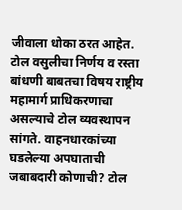जीवाला धोका ठरत आहेत. टोल वसुलीचा निर्णय व रस्ता बांधणी बाबतचा विषय राष्ट्रीय महामार्ग प्राधिकरणाचा असल्याचे टोल व्यवस्थापन सांगते. वाहनधारकांच्या घडलेल्या अपघाताची जबाबदारी कोणाची? टोल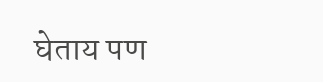घेताय पण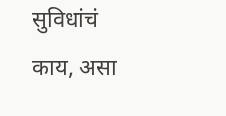सुविधांचं काय, असा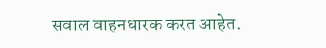सवाल वाहनधारक करत आहेत.